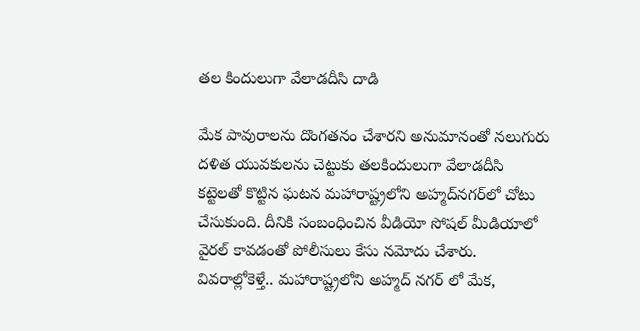త‌ల కిందులుగా వేలాడ‌దీసి దాడి

మేక పావురాల‌ను దొంగ‌త‌నం చేశార‌ని అనుమానంతో న‌లుగురు ద‌ళిత యువ‌కుల‌ను చెట్టుకు త‌ల‌కిందులుగా వేలాడ‌దీసి క‌ట్టెల‌తో కొట్టిన ఘ‌ట‌న మ‌హారాష్ట్ర‌లోని అహ్మ‌ద్‌న‌గ‌ర్‌లో చోటు చేసుకుంది. దీనికి సంబంధించిన వీడియో సోష‌ల్ మీడియాలో వైర‌ల్ కావ‌డంతో పోలీసులు కేసు న‌మోదు చేశారు.
వివ‌రాల్లోకెళ్తే.. మహారాష్ట్రలోని అహ్మద్ నగర్ లో మేక,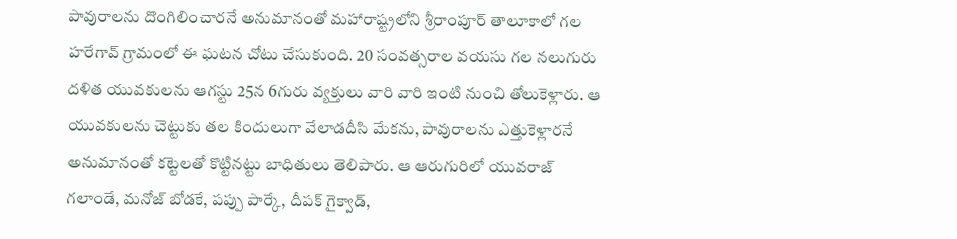పావురాలను దొంగిలించారనే అనుమానంతో మ‌హారాష్ట్ర‌లోని శ్రీరాంపూర్ తాలూకాలో గ‌ల హరేగావ్ గ్రామంలో ఈ ఘ‌ట‌న చోటు చేసుకుంది. 20 సంవ‌త్స‌రాల వయసు గ‌ల నలుగురు దళిత యువకులను ఆగస్టు 25న 6గురు వ్యక్తులు వారి వారి ఇంటి నుంచి తోలుకెళ్లారు. ఆ యువ‌కుల‌ను చెట్టుకు త‌ల కిందులుగా వేలాడ‌దీసి మేకను, పావురాలను ఎత్తుకెళ్లార‌నే అనుమానంతో క‌ట్టెల‌తో కొట్టిన‌ట్టు బాధితులు తెలిపారు. ఆ ఆరుగురిలో యువరాజ్ గలాండే, మనోజ్ బోడకే, పప్పు పార్కే, దీపక్ గైక్వాడ్,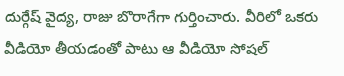దుర్గేష్ వైద్య, రాజు బొరాగేగా గుర్తించారు. వీరిలో ఒకరు వీడియో తీయ‌డంతో పాటు ఆ వీడియో సోషల్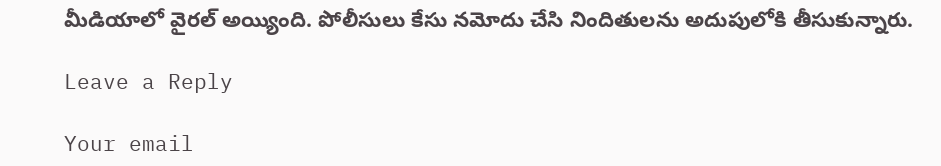మీడియాలో వైరల్ అయ్యింది. పోలీసులు కేసు న‌మోదు చేసి నిందితుల‌ను అదుపులోకి తీసుకున్నారు.

Leave a Reply

Your email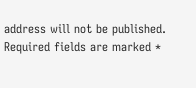address will not be published. Required fields are marked *